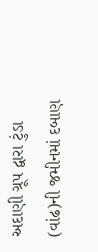અદાણી ગ્રૂપ દ્વારા ટુંડા (વાંઢ)ની જમીનમાં દબાણ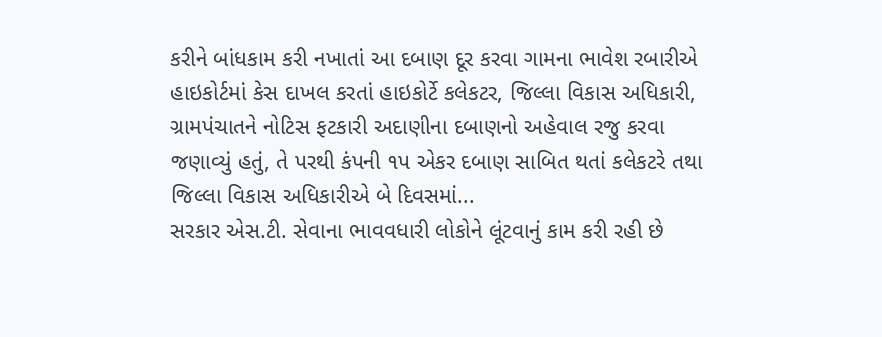કરીને બાંધકામ કરી નખાતાં આ દબાણ દૂર કરવા ગામના ભાવેશ રબારીએ હાઇકોર્ટમાં કેસ દાખલ કરતાં હાઇકોર્ટે કલેકટર, જિલ્લા વિકાસ અધિકારી, ગ્રામપંચાતને નોટિસ ફટકારી અદાણીના દબાણનો અહેવાલ રજુ કરવા જણાવ્યું હતું, તે પરથી કંપની ૧પ એકર દબાણ સાબિત થતાં કલેકટરે તથા જિલ્લા વિકાસ અધિકારીએ બે દિવસમાં...
સરકાર એસ.ટી. સેવાના ભાવવધારી લોકોને લૂંટવાનું કામ કરી રહી છે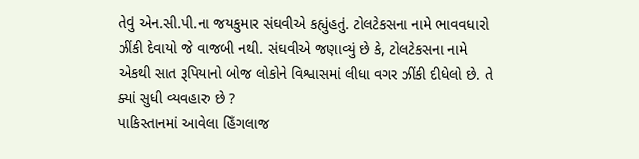તેવું એન.સી.પી.ના જયકુમાર સંઘવીએ કહ્યુંહતું. ટોલટેકસના નામે ભાવવધારો ઝીંકી દેવાયો જે વાજબી નથી. સંઘવીએ જણાવ્યું છે કે, ટોલટેકસના નામે એકથી સાત રૂપિયાનો બોજ લોકોને વિશ્વાસમાં લીધા વગર ઝીંકી દીધેલો છે. તે ક્યાં સુધી વ્યવહારુ છે ?
પાકિસ્તાનમાં આવેલા હિઁગલાજ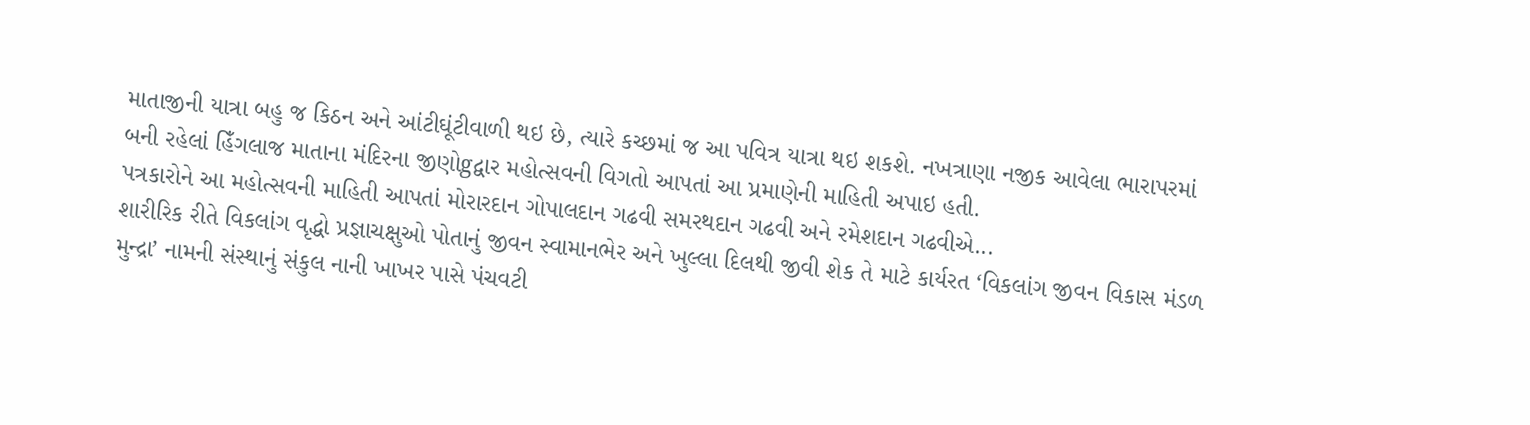માતાજીની યાત્રા બહુ જ કિઠન અને આંટીઘૂંટીવાળી થઇ છે, ત્યારે કચ્છમાં જ આ પવિત્ર યાત્રા થઇ શકશે. નખત્રાણા નજીક આવેલા ભારાપરમાં બની રહેલાં હિઁગલાજ માતાના મંદિરના જીણોgદ્વાર મહોત્સવની વિગતો આપતાં આ પ્રમાણેની માહિતી અપાઇ હતી.
પત્રકારોને આ મહોત્સવની માહિતી આપતાં મોરારદાન ગોપાલદાન ગઢવી સમરથદાન ગઢવી અને રમેશદાન ગઢવીએ...
શારીરિક રીતે વિકલાંગ વૃદ્ધો પ્રજ્ઞાચક્ષુઓ પોતાનું જીવન સ્વામાનભેર અને ખુલ્લા દિલથી જીવી શેક તે માટે કાર્યરત ‘વિકલાંગ જીવન વિકાસ મંડળ મુન્દ્રા’ નામની સંસ્થાનું સંકુલ નાની ખાખર પાસે પંચવટી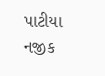પાટીયા નજીક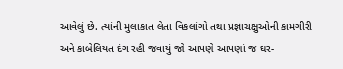આવેલું છે. ત્યાંની મુલાકાત લેતા વિકલાંગો તથા પ્રજ્ઞાચક્ષુઓની કામગીરી અને કાબેલિયત દંગ રહી જવાયું જો આપણે આપણાં જ ઘર-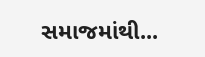સમાજમાંથી...